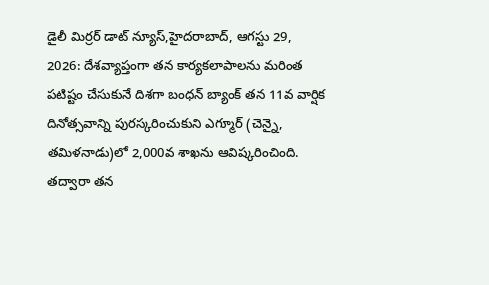డైలీ మిర్రర్ డాట్ న్యూస్,హైదరాబాద్, ఆగస్టు 29, 2026: దేశవ్యాప్తంగా తన కార్యకలాపాలను మరింత పటిష్టం చేసుకునే దిశగా బంధన్ బ్యాంక్ తన 11వ వార్షిక దినోత్సవాన్ని పురస్కరించుకుని ఎగ్మూర్ (చెన్నై, తమిళనాడు)లో 2,000వ శాఖను ఆవిష్కరించింది. తద్వారా తన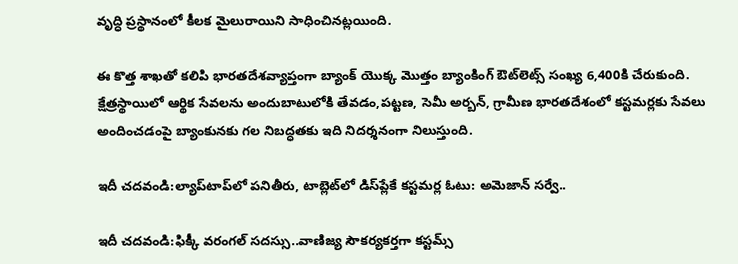వృద్ధి ప్రస్థానంలో కీలక మైలురాయిని సాధించినట్లయింది.

ఈ కొత్త శాఖతో కలిపి భారతదేశవ్యాప్తంగా బ్యాంక్ యొక్క మొత్తం బ్యాంకింగ్ ఔట్‌లెట్స్ సంఖ్య 6,400కి చేరుకుంది. క్షేత్రస్థాయిలో ఆర్థిక సేవలను అందుబాటులోకి తేవడం,పట్టణ, సెమీ అర్బన్, గ్రామీణ భారతదేశంలో కస్టమర్లకు సేవలు అందించడంపై బ్యాంకునకు గల నిబద్ధతకు ఇది నిదర్శనంగా నిలుస్తుంది.

ఇదీ చదవండి:ల్యాప్‌టాప్‌లో పనితీరు, టాబ్లెట్‌లో డిస్‌ప్లేకే కస్టమర్ల ఓటు: అమెజాన్ సర్వే..

ఇదీ చదవండి:ఫిక్కీ వరంగల్ సదస్సు..వాణిజ్య సౌకర్యకర్తగా కస్టమ్స్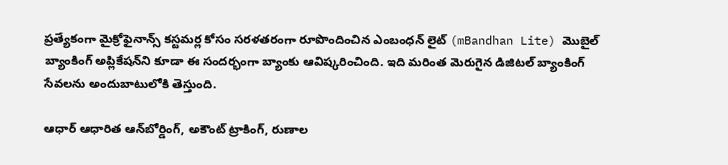ప్రత్యేకంగా మైక్రోఫైనాన్స్ కస్టమర్ల కోసం సరళతరంగా రూపొందించిన ఎంబంధన్ లైట్ (mBandhan Lite) మొబైల్ బ్యాంకింగ్ అప్లికేషన్‌ని కూడా ఈ సందర్భంగా బ్యాంకు ఆవిష్కరించింది. ఇది మరింత మెరుగైన డిజిటల్ బ్యాంకింగ్‌ సేవలను అందుబాటులోకి తెస్తుంది.

ఆధార్ ఆధారిత ఆన్‌బోర్డింగ్, అకౌంట్ ట్రాకింగ్, రుణాల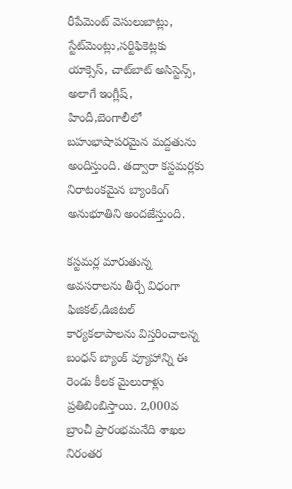రీపేమెంట్ వెసులుబాట్లు, స్టేట్‌మెంట్లు,సర్టిఫికెట్లకు యాక్సెస్, చాట్‌బాట్ అసిస్టెన్స్, అలాగే ఇంగ్లీష్, హిందీ,బెంగాలీలో బహుభాషాపరమైన మద్దతును అందిస్తుంది. తద్వారా కస్టమర్లకు నిరాటంకమైన బ్యాంకింగ్ అనుభూతిని అందజేస్తుంది.

కస్టమర్ల మారుతున్న అవసరాలను తీర్చే విధంగా ఫిజికల్,డిజిటల్ కార్యకలాపాలను విస్తరించాలన్న బంధన్ బ్యాంక్ వ్యూహాన్ని ఈ రెండు కీలక మైలురాళ్లు ప్రతిబింబిస్తాయి. 2,000వ బ్రాంచీ ప్రారంభమనేది శాఖల నిరంతర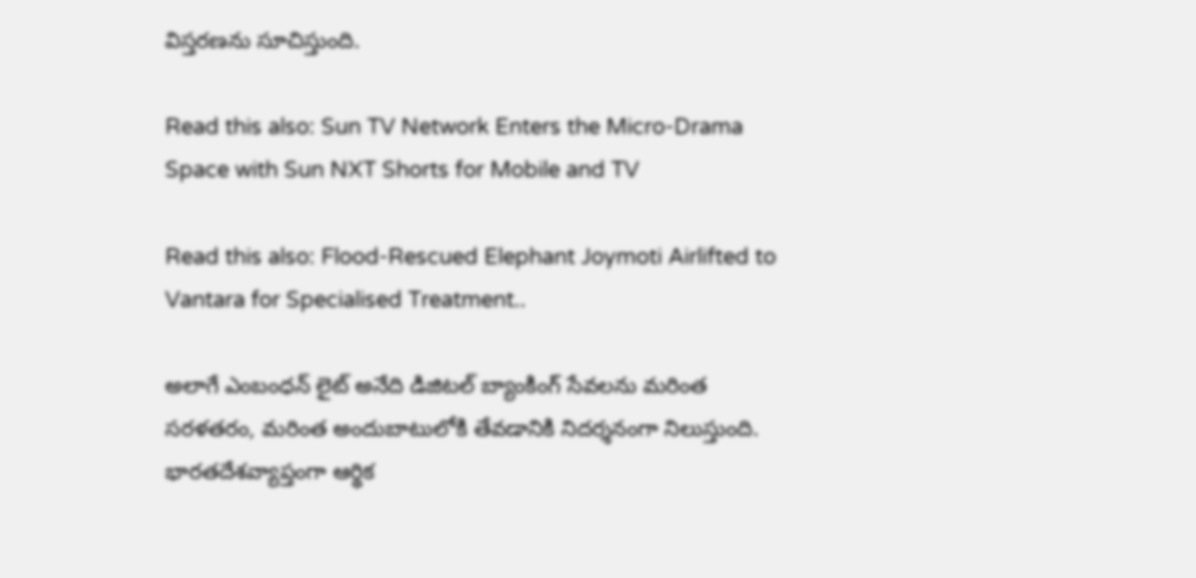విస్తరణను సూచిస్తుంది.

Read this also: Sun TV Network Enters the Micro-Drama Space with Sun NXT Shorts for Mobile and TV

Read this also: Flood-Rescued Elephant Joymoti Airlifted to Vantara for Specialised Treatment..

అలాగే ఎంబంధన్ లైట్ అనేది డిజిటల్ బ్యాంకింగ్ సేవలను మరింత సరళతరం, మరింత అందుబాటులోకి తేవడానికి నిదర్శనంగా నిలుస్తుంది. భారతదేశవ్యాప్తంగా ఆర్థిక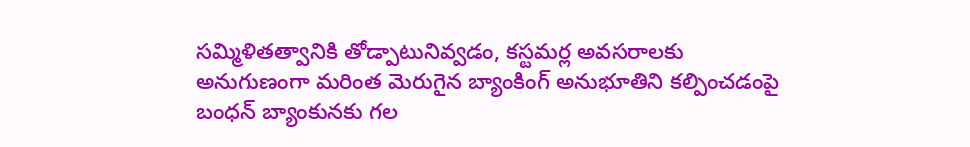సమ్మిళితత్వానికి తోడ్పాటునివ్వడం, కస్టమర్ల అవసరాలకు అనుగుణంగా మరింత మెరుగైన బ్యాంకింగ్ అనుభూతిని కల్పించడంపై బంధన్ బ్యాంకునకు గల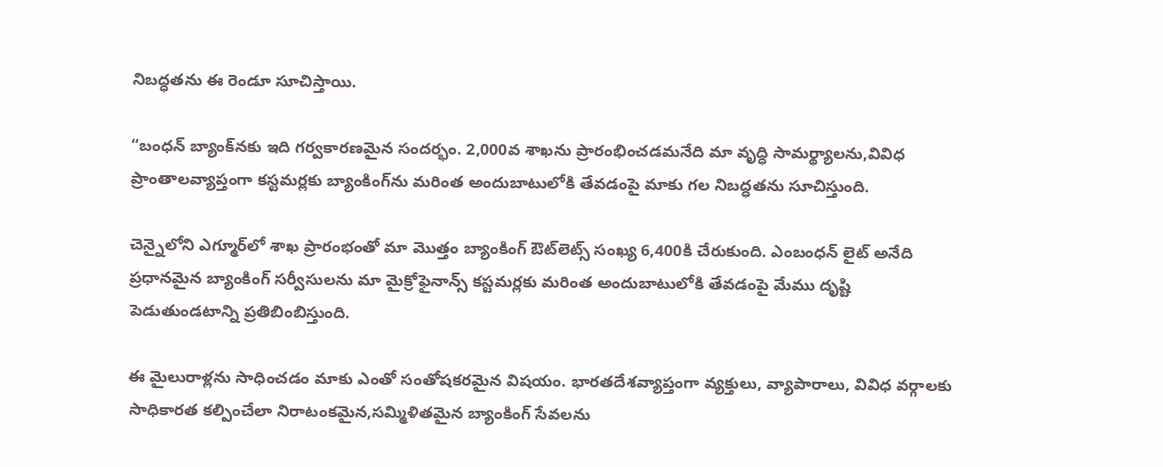నిబద్ధతను ఈ రెండూ సూచిస్తాయి.

“బంధన్ బ్యాంక్‌నకు ఇది గర్వకారణమైన సందర్భం. 2,000వ శాఖను ప్రారంభించడమనేది మా వృద్ధి సామర్థ్యాలను,వివిధ ప్రాంతాలవ్యాప్తంగా కస్టమర్లకు బ్యాంకింగ్‌ను మరింత అందుబాటులోకి తేవడంపై మాకు గల నిబద్ధతను సూచిస్తుంది.

చెన్నైలోని ఎగ్మూర్‌లో శాఖ ప్రారంభంతో మా మొత్తం బ్యాంకింగ్ ఔట్‌లెట్స్ సంఖ్య 6,400కి చేరుకుంది. ఎంబంధన్ లైట్ అనేది ప్రధానమైన బ్యాంకింగ్ సర్వీసులను మా మైక్రోఫైనాన్స్ కస్టమర్లకు మరింత అందుబాటులోకి తేవడంపై మేము దృష్టి పెడుతుండటాన్ని ప్రతిబింబిస్తుంది.

ఈ మైలురాళ్లను సాధించడం మాకు ఎంతో సంతోషకరమైన విషయం. భారతదేశవ్యాప్తంగా వ్యక్తులు, వ్యాపారాలు, వివిధ వర్గాలకు సాధికారత కల్పించేలా నిరాటంకమైన,సమ్మిళితమైన బ్యాంకింగ్ సేవలను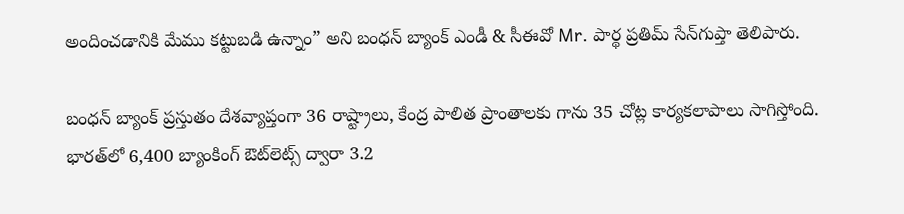అందించడానికి మేము కట్టుబడి ఉన్నాం” అని బంధన్ బ్యాంక్ ఎండీ & సీఈవో Mr. పార్థ ప్రతిమ్ సేన్‌గుప్తా తెలిపారు.

బంధన్ బ్యాంక్ ప్రస్తుతం దేశవ్యాప్తంగా 36 రాష్ట్రాలు, కేంద్ర పాలిత ప్రాంతాలకు గాను 35 చోట్ల కార్యకలాపాలు సాగిస్తోంది. భారత్‌లో 6,400 బ్యాంకింగ్ ఔట్‌లెట్స్ ద్వారా 3.2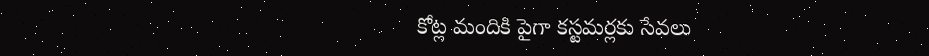కోట్ల మందికి పైగా కస్టమర్లకు సేవలు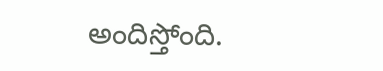అందిస్తోంది.